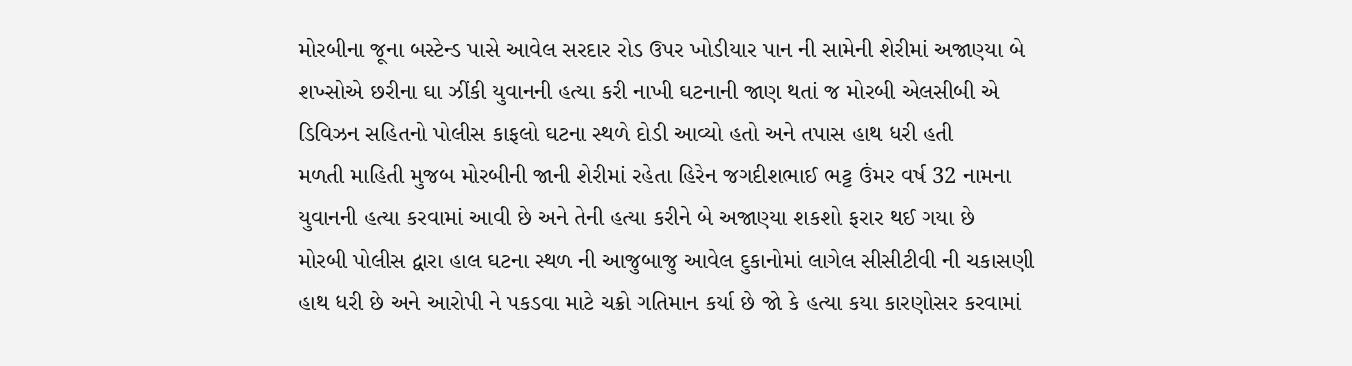મોરબીના જૂના બસ્ટેન્ડ પાસે આવેલ સરદાર રોડ ઉપર ખોડીયાર પાન ની સામેની શેરીમાં અજાણ્યા બે શખ્સોએ છરીના ઘા ઝીંકી યુવાનની હત્યા કરી નાખી ઘટનાની જાણ થતાં જ મોરબી એલસીબી એ ડિવિઝન સહિતનો પોલીસ કાફલો ઘટના સ્થળે દોડી આવ્યો હતો અને તપાસ હાથ ધરી હતી
મળતી માહિતી મુજબ મોરબીની જાની શેરીમાં રહેતા હિરેન જગદીશભાઈ ભટ્ટ ઉંમર વર્ષ 32 નામના યુવાનની હત્યા કરવામાં આવી છે અને તેની હત્યા કરીને બે અજાણ્યા શકશો ફરાર થઈ ગયા છે
મોરબી પોલીસ દ્વારા હાલ ઘટના સ્થળ ની આજુબાજુ આવેલ દુકાનોમાં લાગેલ સીસીટીવી ની ચકાસણી હાથ ધરી છે અને આરોપી ને પકડવા માટે ચક્રો ગતિમાન કર્યા છે જો કે હત્યા કયા કારણોસર કરવામાં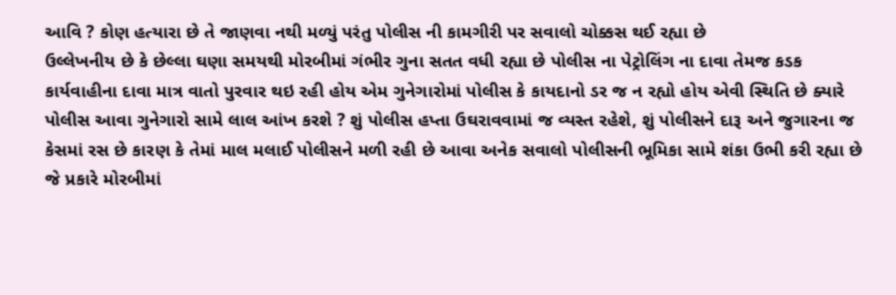આવિ ? કોણ હત્યારા છે તે જાણવા નથી મળ્યું પરંતુ પોલીસ ની કામગીરી પર સવાલો ચોક્કસ થઈ રહ્યા છે
ઉલ્લેખનીય છે કે છેલ્લા ઘણા સમયથી મોરબીમાં ગંભીર ગુના સતત વધી રહ્યા છે પોલીસ ના પેટ્રોલિંગ ના દાવા તેમજ કડક કાર્યવાહીના દાવા માત્ર વાતો પુરવાર થઇ રહી હોય એમ ગુનેગારોમાં પોલીસ કે કાયદાનો ડર જ ન રહ્યો હોય એવી સ્થિતિ છે ક્યારે પોલીસ આવા ગુનેગારો સામે લાલ આંખ કરશે ? શું પોલીસ હપ્તા ઉઘરાવવામાં જ વ્યસ્ત રહેશે, શું પોલીસને દારૂ અને જુગારના જ કેસમાં રસ છે કારણ કે તેમાં માલ મલાઈ પોલીસને મળી રહી છે આવા અનેક સવાલો પોલીસની ભૂમિકા સામે શંકા ઉભી કરી રહ્યા છે
જે પ્રકારે મોરબીમાં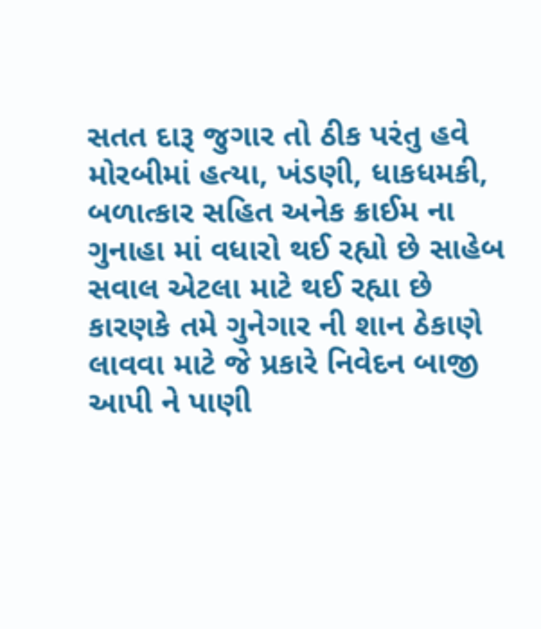સતત દારૂ જુગાર તો ઠીક પરંતુ હવે મોરબીમાં હત્યા, ખંડણી, ધાકધમકી, બળાત્કાર સહિત અનેક ક્રાઈમ ના ગુનાહા માં વધારો થઈ રહ્યો છે સાહેબ સવાલ એટલા માટે થઈ રહ્યા છે કારણકે તમે ગુનેગાર ની શાન ઠેકાણે લાવવા માટે જે પ્રકારે નિવેદન બાજી આપી ને પાણી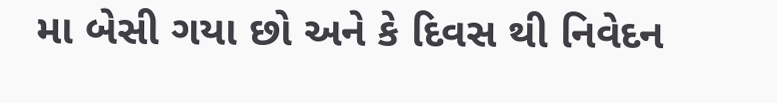મા બેસી ગયા છો અને કે દિવસ થી નિવેદન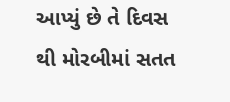આપ્યું છે તે દિવસ થી મોરબીમાં સતત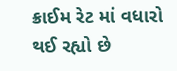ક્રાઈમ રેટ માં વધારો થઈ રહ્યો છે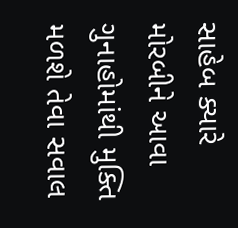સાહેબ ક્યારે મોરબીને આવા ગુનાહોમાંથી મુક્તિ મળશે તેવા સવાલ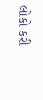લોકો કરી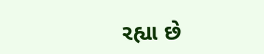રહ્યા છે